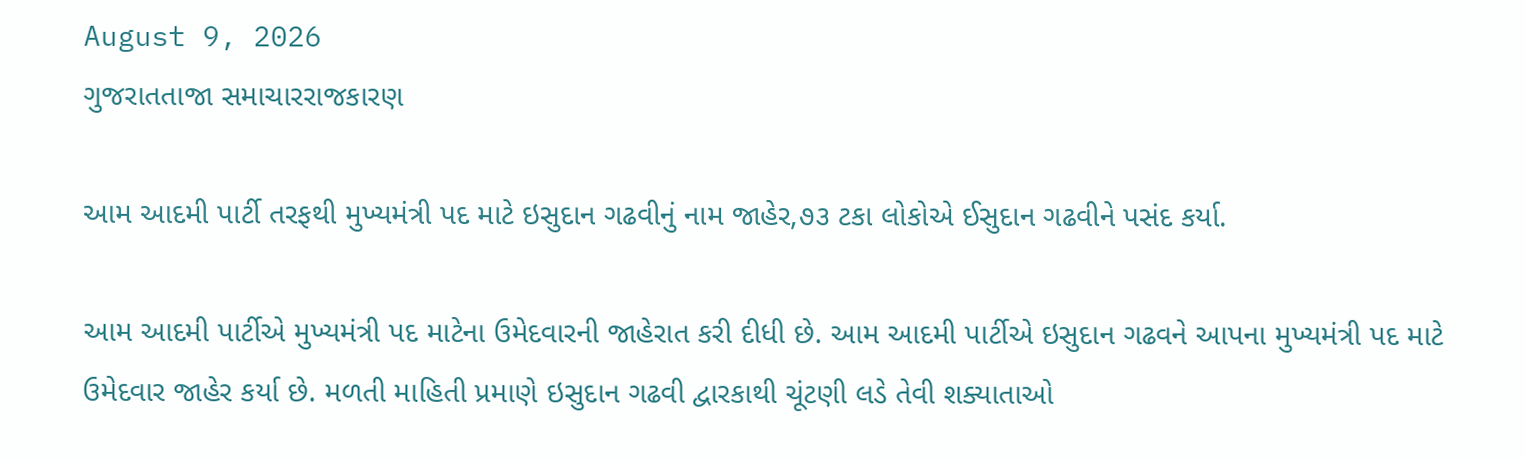August 9, 2026
ગુજરાતતાજા સમાચારરાજકારણ

આમ આદમી પાર્ટી તરફથી મુખ્યમંત્રી પદ માટે ઇસુદાન ગઢવીનું નામ જાહેર,૭૩ ટકા લોકોએ ઈસુદાન ગઢવીને પસંદ કર્યા.

આમ આદમી પાર્ટીએ મુખ્યમંત્રી પદ માટેના ઉમેદવારની જાહેરાત કરી દીધી છે. આમ આદમી પાર્ટીએ ઇસુદાન ગઢવને આપના મુખ્યમંત્રી પદ માટે ઉમેદવાર જાહેર કર્યા છે. મળતી માહિતી પ્રમાણે ઇસુદાન ગઢવી દ્વારકાથી ચૂંટણી લડે તેવી શક્યાતાઓ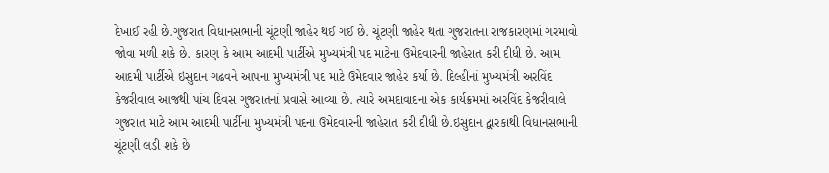દેખાઈ રહી છે.ગુજરાત વિધાનસભાની ચૂંટણી જાહેર થઈ ગઈ છે. ચૂંટણી જાહેર થતા ગુજરાતના રાજકારણમાં ગરમાવો જોવા મળી શકે છે. કારણ કે આમ આદમી પાર્ટીએ મુખ્યમંત્રી પદ માટેના ઉમેદવારની જાહેરાત કરી દીધી છે. આમ આદમી પાર્ટીએ ઇસુદાન ગઢવને આપના મુખ્યમંત્રી પદ માટે ઉમેદવાર જાહેર કર્યા છે. દિલ્હીનાં મુખ્યમંત્રી અરવિંદ કેજરીવાલ આજથી પાંચ દિવસ ગુજરાતનાં પ્રવાસે આવ્યા છે. ત્યારે અમદાવાદના એક કાર્યક્રમમાં અરવિંદ કેજરીવાલે ગુજરાત માટે આમ આદમી પાર્ટીના મુખ્યમંત્રી પદના ઉમેદવારની જાહેરાત કરી દીધી છે.ઇસુદાન દ્વારકાથી વિધાનસભાની ચૂંટણી લડી શકે છે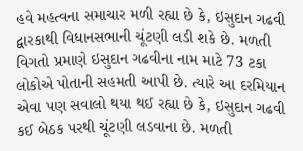હવે મહત્વના સમાચાર મળી રહ્યા છે કે, ઇસુદાન ગઢવી દ્વારકાથી વિધાનસભાની ચૂંટણી લડી શકે છે. મળતી વિગતો પ્રમાણે ઇસુદાન ગઢવીના નામ માટે 73 ટકા લોકોએ પોતાની સહમતી આપી છે. ત્યારે આ દરમિયાન એવા પણ સવાલો થયા થઈ રહ્યા છે કે, ઇસુદાન ગઢવી કઈ બેઠક પરથી ચૂંટણી લડવાના છે. મળતી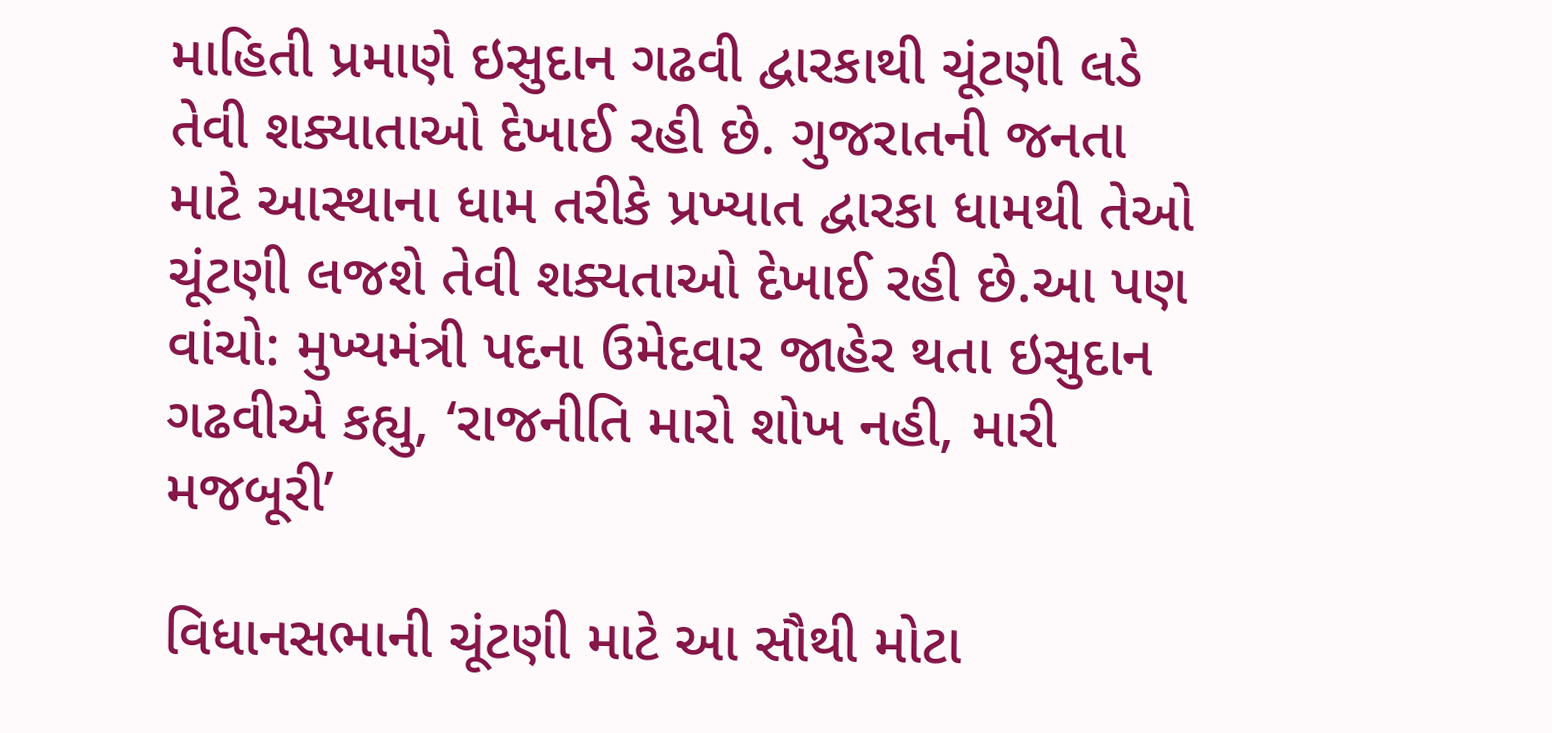માહિતી પ્રમાણે ઇસુદાન ગઢવી દ્વારકાથી ચૂંટણી લડે તેવી શક્યાતાઓ દેખાઈ રહી છે. ગુજરાતની જનતા માટે આસ્થાના ધામ તરીકે પ્રખ્યાત દ્વારકા ધામથી તેઓ ચૂંટણી લજશે તેવી શક્યતાઓ દેખાઈ રહી છે.આ પણ વાંચો: મુખ્યમંત્રી પદના ઉમેદવાર જાહેર થતા ઇસુદાન ગઢવીએ કહ્યુ, ‘રાજનીતિ મારો શોખ નહી, મારી મજબૂરી’

વિધાનસભાની ચૂંટણી માટે આ સૌથી મોટા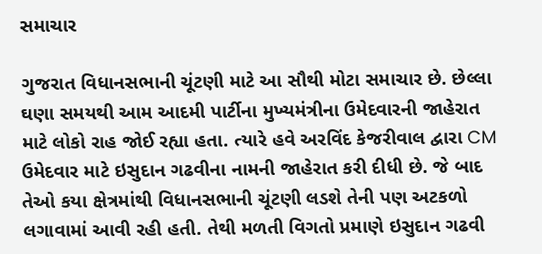સમાચાર

ગુજરાત વિધાનસભાની ચૂંટણી માટે આ સૌથી મોટા સમાચાર છે. છેલ્લા ઘણા સમયથી આમ આદમી પાર્ટીના મુખ્યમંત્રીના ઉમેદવારની જાહેરાત માટે લોકો રાહ જોઈ રહ્યા હતા. ત્યારે હવે અરવિંદ કેજરીવાલ દ્વારા CM ઉમેદવાર માટે ઇસુદાન ગઢવીના નામની જાહેરાત કરી દીધી છે. જે બાદ તેઓ કયા ક્ષેત્રમાંથી વિધાનસભાની ચૂંટણી લડશે તેની પણ અટકળો લગાવામાં આવી રહી હતી. તેથી મળતી વિગતો પ્રમાણે ઇસુદાન ગઢવી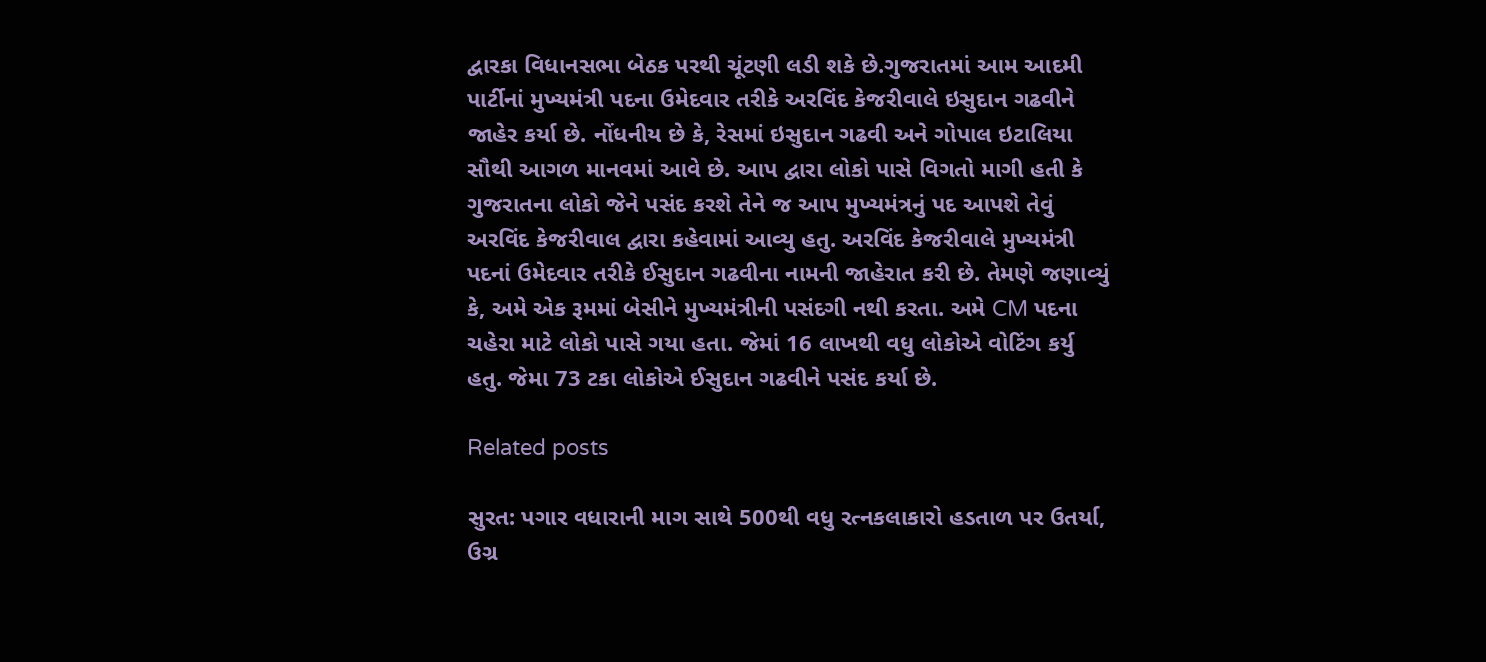દ્વારકા વિધાનસભા બેઠક પરથી ચૂંટણી લડી શકે છે.ગુજરાતમાં આમ આદમી પાર્ટીનાં મુખ્યમંત્રી પદના ઉમેદવાર તરીકે અરવિંદ કેજરીવાલે ઇસુદાન ગઢવીને જાહેર કર્યા છે. નોંધનીય છે કે, રેસમાં ઇસુદાન ગઢવી અને ગોપાલ ઇટાલિયા સૌથી આગળ માનવમાં આવે છે. આપ દ્વારા લોકો પાસે વિગતો માગી હતી કે ગુજરાતના લોકો જેને પસંદ કરશે તેને જ આપ મુખ્યમંત્રનું પદ આપશે તેવું અરવિંદ કેજરીવાલ દ્વારા કહેવામાં આવ્યુ હતુ. અરવિંદ કેજરીવાલે મુખ્યમંત્રી પદનાં ઉમેદવાર તરીકે ઈસુદાન ગઢવીના નામની જાહેરાત કરી છે. તેમણે જણાવ્યું કે, અમે એક રૂમમાં બેસીને મુખ્યમંત્રીની પસંદગી નથી કરતા. અમે CM પદના ચહેરા માટે લોકો પાસે ગયા હતા. જેમાં 16 લાખથી વધુ લોકોએ વોટિંગ કર્યુ હતુ. જેમા 73 ટકા લોકોએ ઈસુદાન ગઢવીને પસંદ કર્યા છે.

Related posts

સુરત: પગાર વધારાની માગ સાથે 500થી વધુ રત્નકલાકારો હડતાળ પર ઉતર્યા, ઉગ્ર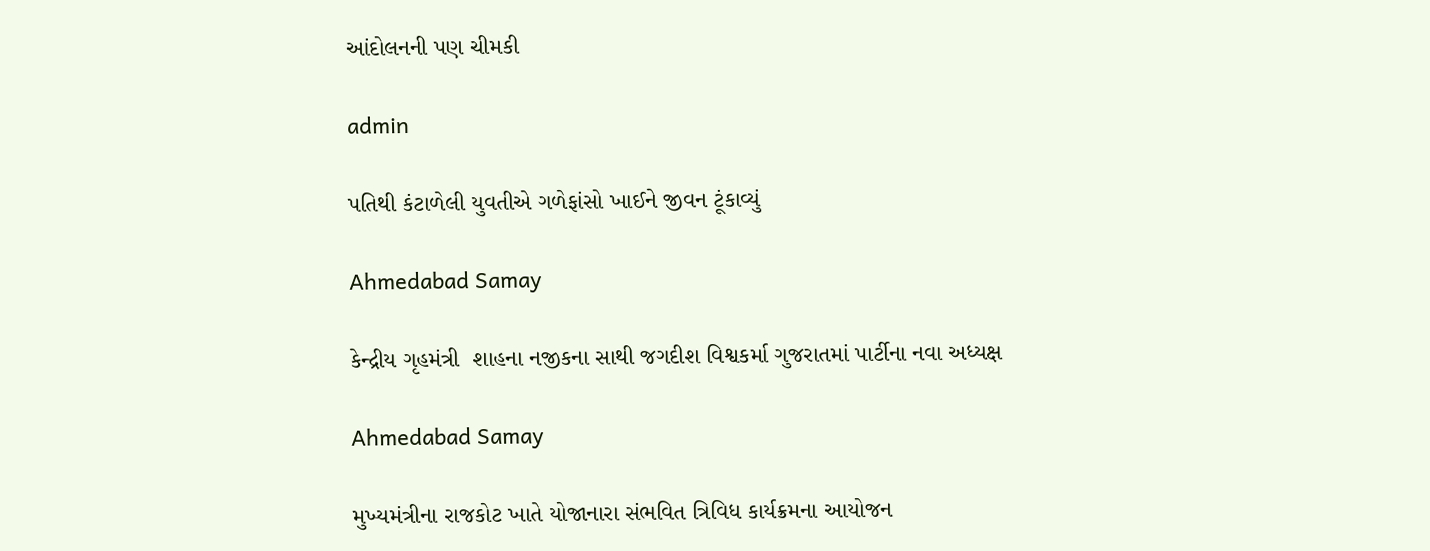આંદોલનની પણ ચીમકી

admin

પતિથી કંટાળેલી યુવતીએ ગળેફાંસો ખાઈને જીવન ટૂંકાવ્યું

Ahmedabad Samay

કેન્‍દ્રીય ગૃહમંત્રી  શાહના નજીકના સાથી જગદીશ વિશ્વકર્મા ગુજરાતમાં પાર્ટીના નવા અધ્‍યક્ષ

Ahmedabad Samay

મુખ્યમંત્રીના રાજકોટ ખાતે યોજાનારા સંભવિત ત્રિવિધ કાર્યક્રમના આયોજન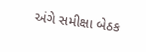અંગે સમીક્ષા બેઠક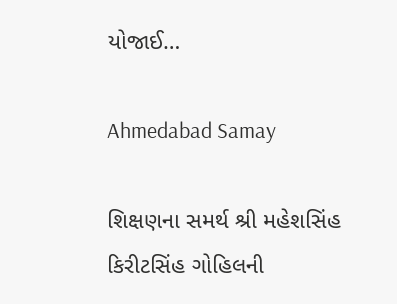યોજાઈ…

Ahmedabad Samay

શિક્ષણના સમર્થ શ્રી મહેશસિંહ કિરીટસિંહ ગોહિલની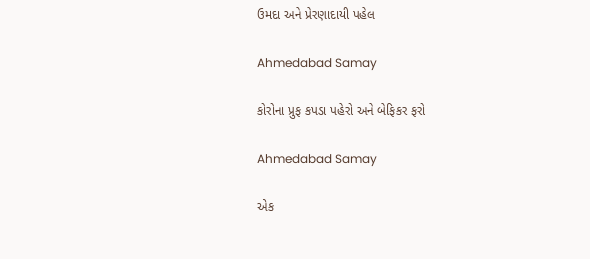ઉમદા અને પ્રેરણાદાયી પહેલ

Ahmedabad Samay

કોરોના પ્રુફ કપડા પહેરો અને બેફિકર ફરો

Ahmedabad Samay

એક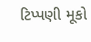ટિપ્પણી મૂકો